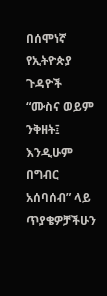በሰሞነኛ የኢትዮጵያ ጉዳዮች
“ሙስና ወይም ንቅዘት፤ እንዲሁም በግብር አሰባሰብ” ላይ ጥያቄዎቻችሁን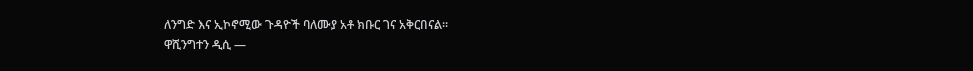ለንግድ እና ኢኮኖሚው ጉዳዮች ባለሙያ አቶ ክቡር ገና አቅርበናል፡፡
ዋሺንግተን ዲሲ —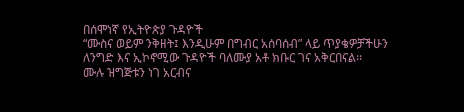በሰሞነኛ የኢትዮጵያ ጉዳዮች
“ሙስና ወይም ንቅዘት፤ እንዲሁም በግብር አሰባሰብ” ላይ ጥያቄዎቻችሁን ለንግድ እና ኢኮኖሚው ጉዳዮች ባለሙያ አቶ ክቡር ገና አቅርበናል፡፡
ሙሉ ዝግጅቱን ነገ አርብና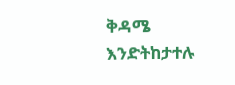ቅዳሜ እንድትከታተሉ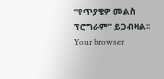“የጥያቄዎ መልስ ፕሮግራም” ይጋብዛል፡፡
Your browser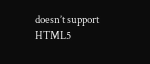doesn’t support HTML5